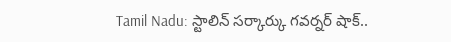Tamil Nadu: స్టాలిన్ సర్కార్కు గవర్నర్ షాక్..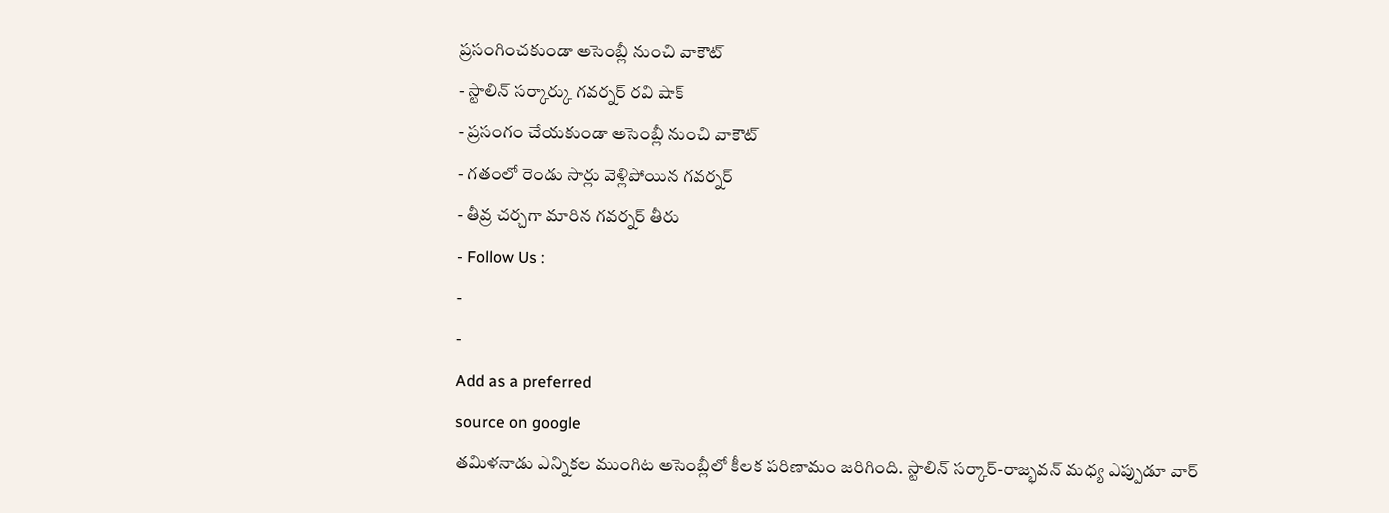ప్రసంగించకుండా అసెంబ్లీ నుంచి వాకౌట్
- స్టాలిన్ సర్కార్కు గవర్నర్ రవి షాక్
- ప్రసంగం చేయకుండా అసెంబ్లీ నుంచి వాకౌట్
- గతంలో రెండు సార్లు వెళ్లిపోయిన గవర్నర్
- తీవ్ర చర్చగా మారిన గవర్నర్ తీరు
- Follow Us :
-
-
Add as a preferred
source on google
తమిళనాడు ఎన్నికల ముంగిట అసెంబ్లీలో కీలక పరిణామం జరిగింది. స్టాలిన్ సర్కార్-రాజ్భవన్ మధ్య ఎప్పుడూ వార్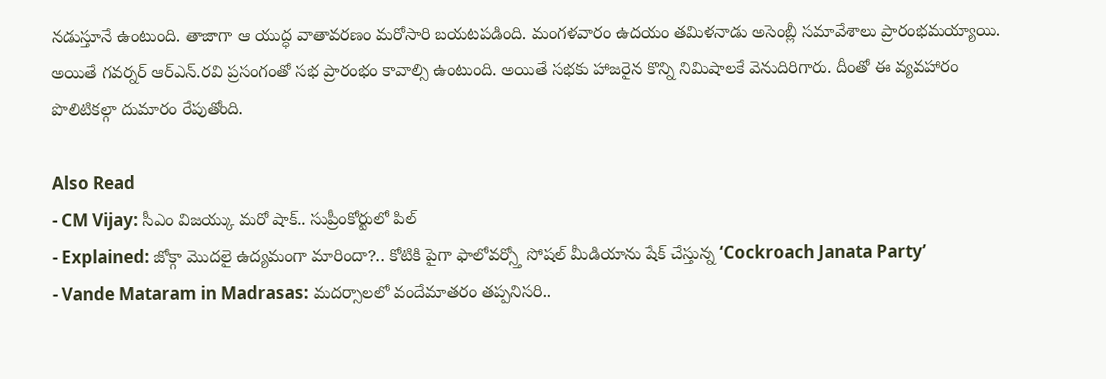నడుస్తూనే ఉంటుంది. తాజాగా ఆ యుద్ధ వాతావరణం మరోసారి బయటపడింది. మంగళవారం ఉదయం తమిళనాడు అసెంబ్లీ సమావేశాలు ప్రారంభమయ్యాయి. అయితే గవర్నర్ ఆర్ఎన్.రవి ప్రసంగంతో సభ ప్రారంభం కావాల్సి ఉంటుంది. అయితే సభకు హాజరైన కొన్ని నిమిషాలకే వెనుదిరిగారు. దీంతో ఈ వ్యవహారం పొలిటికల్గా దుమారం రేపుతోంది.

Also Read
- CM Vijay: సీఎం విజయ్కు మరో షాక్.. సుప్రీంకోర్టులో పిల్
- Explained: జోక్గా మొదలై ఉద్యమంగా మారిందా?.. కోటికి పైగా ఫాలోవర్స్తో సోషల్ మీడియాను షేక్ చేస్తున్న ‘Cockroach Janata Party’
- Vande Mataram in Madrasas: మదర్సాలలో వందేమాతరం తప్పనిసరి..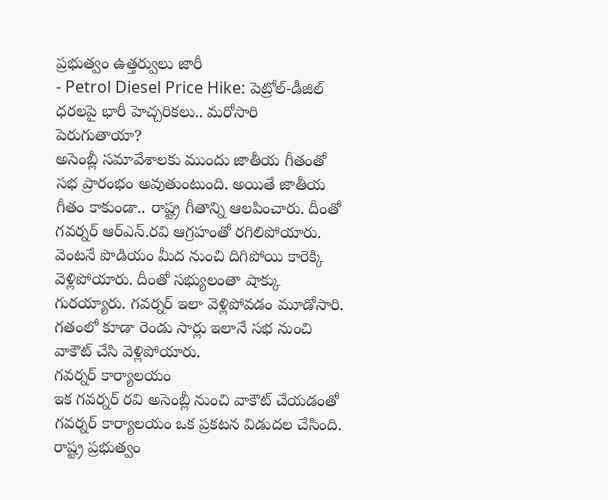ప్రభుత్వం ఉత్తర్వులు జారీ
- Petrol Diesel Price Hike: పెట్రోల్-డీజిల్ ధరలపై భారీ హెచ్చరికలు.. మరోసారి పెరుగుతాయా?
అసెంబ్లీ సమావేశాలకు ముందు జాతీయ గీతంతో సభ ప్రారంభం అవుతుంటుంది. అయితే జాతీయ గీతం కాకుండా.. రాష్ట్ర గీతాన్ని ఆలపించారు. దీంతో గవర్నర్ ఆర్ఎన్.రవి ఆగ్రహంతో రగిలిపోయారు. వెంటనే పొడియం మీద నుంచి దిగిపోయి కారెక్కి వెళ్లిపోయారు. దీంతో సభ్యులంతా షాక్కు గురయ్యారు. గవర్నర్ ఇలా వెళ్లిపోవడం మూడోసారి. గతంలో కూడా రెండు సార్లు ఇలానే సభ నుంచి వాకౌట్ చేసి వెళ్లిపోయారు.
గవర్నర్ కార్యాలయం
ఇక గవర్నర్ రవి అసెంబ్లీ నుంచి వాకౌట్ చేయడంతో గవర్నర్ కార్యాలయం ఒక ప్రకటన విడుదల చేసింది. రాష్ట్ర ప్రభుత్వం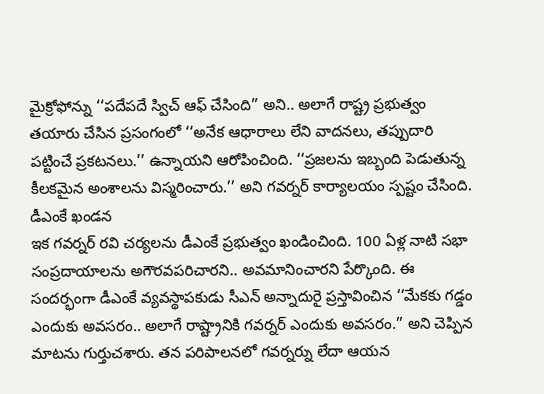మైక్రోఫోన్ను ‘‘పదేపదే స్విచ్ ఆఫ్ చేసింది’’ అని.. అలాగే రాష్ట్ర ప్రభుత్వం తయారు చేసిన ప్రసంగంలో ‘‘అనేక ఆధారాలు లేని వాదనలు, తప్పుదారి పట్టించే ప్రకటనలు.’’ ఉన్నాయని ఆరోపించింది. ‘‘ప్రజలను ఇబ్బంది పెడుతున్న కీలకమైన అంశాలను విస్మరించారు.’’ అని గవర్నర్ కార్యాలయం స్పష్టం చేసింది.
డీఎంకే ఖండన
ఇక గవర్నర్ రవి చర్యలను డీఎంకే ప్రభుత్వం ఖండించింది. 100 ఏళ్ల నాటి సభా సంప్రదాయాలను అగౌరవపరిచారని.. అవమానించారని పేర్కొంది. ఈ సందర్భంగా డీఎంకే వ్యవస్థాపకుడు సీఎన్ అన్నాదురై ప్రస్తావించిన ‘‘మేకకు గడ్డం ఎందుకు అవసరం.. అలాగే రాష్ట్రానికి గవర్నర్ ఎందుకు అవసరం.’’ అని చెప్పిన మాటను గుర్తుచశారు. తన పరిపాలనలో గవర్నర్ను లేదా ఆయన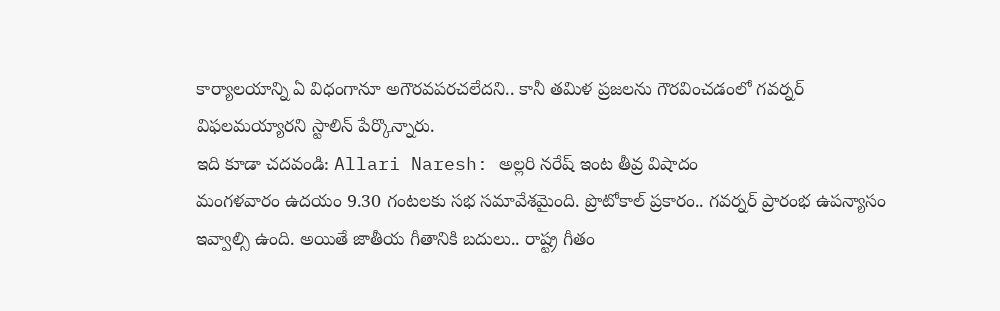కార్యాలయాన్ని ఏ విధంగానూ అగౌరవపరచలేదని.. కానీ తమిళ ప్రజలను గౌరవించడంలో గవర్నర్ విఫలమయ్యారని స్టాలిన్ పేర్కొన్నారు.
ఇది కూడా చదవండి: Allari Naresh: అల్లరి నరేష్ ఇంట తీవ్ర విషాదం
మంగళవారం ఉదయం 9.30 గంటలకు సభ సమావేశమైంది. ప్రొటోకాల్ ప్రకారం.. గవర్నర్ ప్రారంభ ఉపన్యాసం ఇవ్వాల్సి ఉంది. అయితే జాతీయ గీతానికి బదులు.. రాష్ట్ర గీతం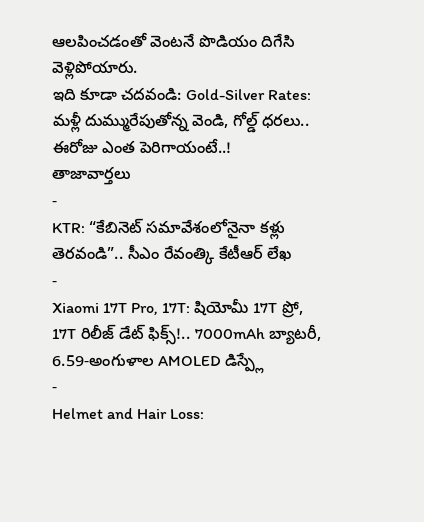ఆలపించడంతో వెంటనే పొడియం దిగేసి వెళ్లిపోయారు.
ఇది కూడా చదవండి: Gold-Silver Rates: మళ్లీ దుమ్మురేపుతోన్న వెండి, గోల్డ్ ధరలు.. ఈరోజు ఎంత పెరిగాయంటే..!
తాజావార్తలు
-
KTR: “కేబినెట్ సమావేశంలోనైనా కళ్లు తెరవండి”.. సీఎం రేవంత్కి కేటీఆర్ లేఖ
-
Xiaomi 17T Pro, 17T: షియోమీ 17T ప్రో, 17T రిలీజ్ డేట్ ఫిక్స్!.. 7000mAh బ్యాటరీ, 6.59-అంగుళాల AMOLED డిస్ప్లే
-
Helmet and Hair Loss: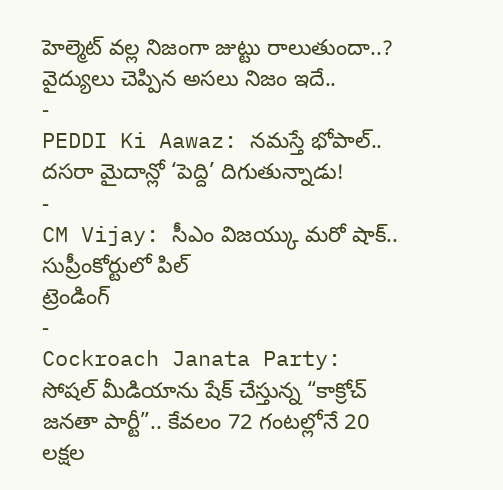హెల్మెట్ వల్ల నిజంగా జుట్టు రాలుతుందా..? వైద్యులు చెప్పిన అసలు నిజం ఇదే..
-
PEDDI Ki Aawaz: నమస్తే భోపాల్.. దసరా మైదాన్లో ‘పెద్ది’ దిగుతున్నాడు!
-
CM Vijay: సీఎం విజయ్కు మరో షాక్.. సుప్రీంకోర్టులో పిల్
ట్రెండింగ్
-
Cockroach Janata Party: సోషల్ మీడియాను షేక్ చేస్తున్న “కాక్రోచ్ జనతా పార్టీ”.. కేవలం 72 గంటల్లోనే 20 లక్షల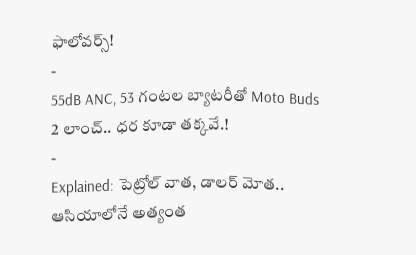ఫాలోవర్స్!
-
55dB ANC, 53 గంటల బ్యాటరీతో Moto Buds 2 లాంచ్.. ధర కూడా తక్కవే.!
-
Explained: పెట్రోల్ వాత, డాలర్ మోత.. ఆసియాలోనే అత్యంత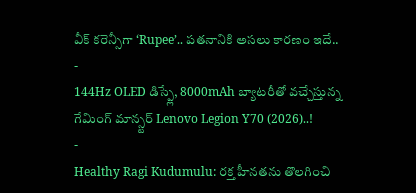వీక్ కరెన్సీగా ‘Rupee’.. పతనానికి అసలు కారణం ఇదే..
-
144Hz OLED డిస్ప్లే, 8000mAh బ్యాటరీతో వచ్చేస్తున్న గేమింగ్ మాన్స్టర్ Lenovo Legion Y70 (2026)..!
-
Healthy Ragi Kudumulu: రక్త హీనతను తొలగించి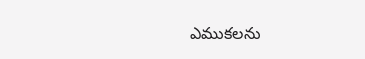ఎముకలను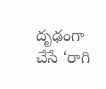దృఢంగా చేసే ‘రాగి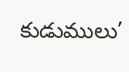కుడుములు’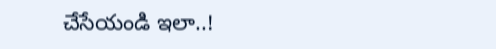చేసేయండి ఇలా..!